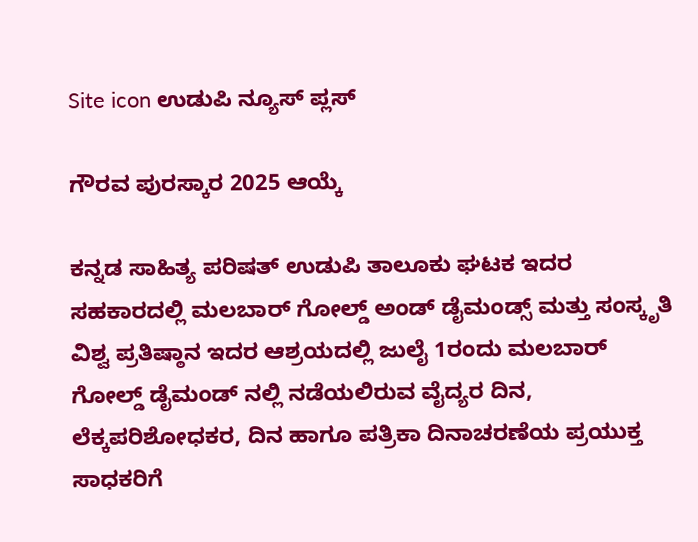Site icon ಉಡುಪಿ ನ್ಯೂಸ್ ಪ್ಲಸ್

ಗೌರವ ಪುರಸ್ಕಾರ 2025 ಆಯ್ಕೆ

ಕನ್ನಡ ಸಾಹಿತ್ಯ ಪರಿಷತ್ ಉಡುಪಿ ತಾಲೂಕು ಘಟಕ ಇದರ ಸಹಕಾರದಲ್ಲಿ ಮಲಬಾರ್ ಗೋಲ್ಡ್ ಅಂಡ್ ಡೈಮಂಡ್ಸ್ ಮತ್ತು ಸಂಸ್ಕೃತಿ ವಿಶ್ವ ಪ್ರತಿಷ್ಠಾನ ಇದರ ಆಶ್ರಯದಲ್ಲಿ ಜುಲೈ 1ರಂದು ಮಲಬಾರ್ ಗೋಲ್ಡ್ ಡೈಮಂಡ್ ನಲ್ಲಿ ನಡೆಯಲಿರುವ ವೈದ್ಯರ ದಿನ, ಲೆಕ್ಕಪರಿಶೋಧಕರ, ದಿನ ಹಾಗೂ ಪತ್ರಿಕಾ ದಿನಾಚರಣೆಯ ಪ್ರಯುಕ್ತ ಸಾಧಕರಿಗೆ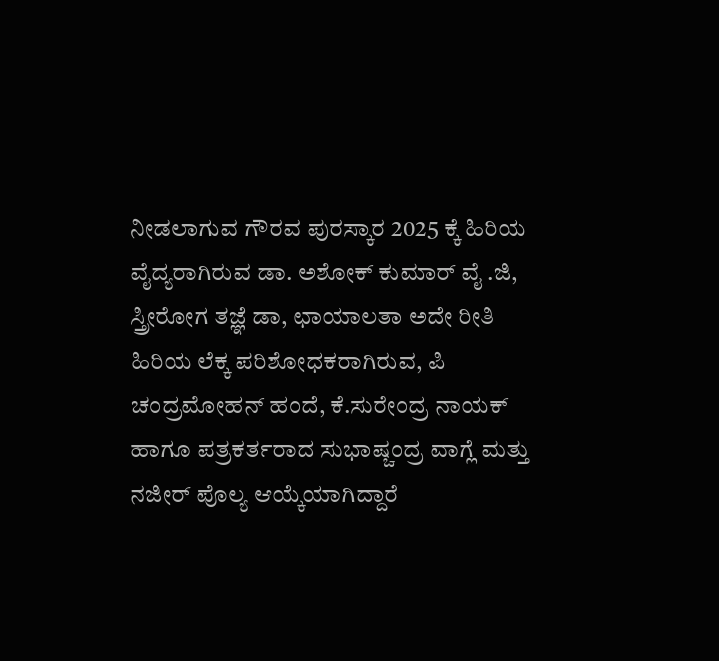ನೀಡಲಾಗುವ ಗೌರವ ಪುರಸ್ಕಾರ 2025 ಕ್ಕೆ ಹಿರಿಯ ವೈದ್ಯರಾಗಿರುವ ಡಾ. ಅಶೋಕ್ ಕುಮಾರ್ ವೈ .ಜಿ, ಸ್ತ್ರೀರೋಗ ತಜ್ಞೆ ಡಾ, ಛಾಯಾಲತಾ ಅದೇ ರೀತಿ ಹಿರಿಯ ಲೆಕ್ಕ ಪರಿಶೋಧಕರಾಗಿರುವ, ಪಿ ಚಂದ್ರಮೋಹನ್ ಹಂದೆ, ಕೆ.ಸುರೇಂದ್ರ ನಾಯಕ್ ಹಾಗೂ ಪತ್ರಕರ್ತರಾದ ಸುಭಾಷ್ಚಂದ್ರ ವಾಗ್ಲೆ ಮತ್ತು ನಜೀರ್ ಪೊಲ್ಯ ಆಯ್ಕೆಯಾಗಿದ್ದಾರೆ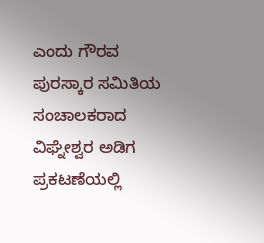ಎಂದು ಗೌರವ ಪುರಸ್ಕಾರ ಸಮಿತಿಯ ಸಂಚಾಲಕರಾದ ವಿಘ್ನೇಶ್ವರ ಅಡಿಗ ಪ್ರಕಟಣೆಯಲ್ಲಿ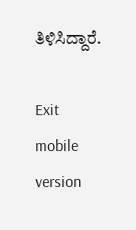ತಿಳಿಸಿದ್ದಾರೆ.

Exit mobile version